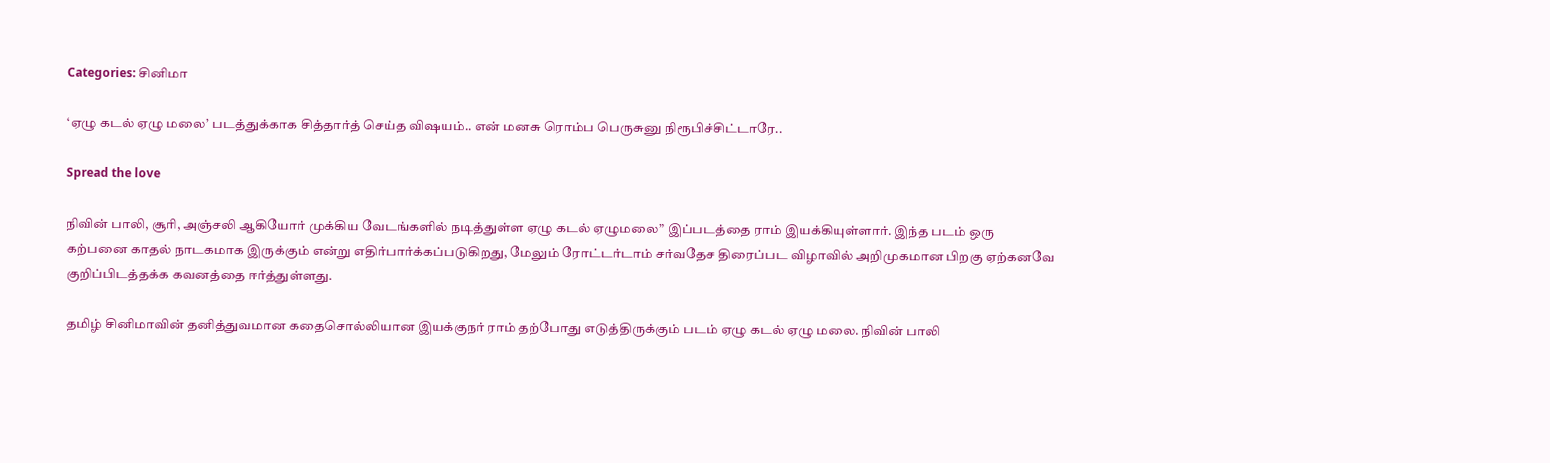Categories: சினிமா

‘ஏழு கடல் ஏழு மலை’ படத்துக்காக சித்தார்த் செய்த விஷயம்.. என் மனசு ரொம்ப பெருசுனு நிரூபிச்சிட்டாரே..

Spread the love

நிவின் பாலி, சூரி, அஞ்சலி ஆகியோர் முக்கிய வேடங்களில் நடித்துள்ள ஏழு கடல் ஏழுமலை” இப்படத்தை ராம் இயக்கியுள்ளார். இந்த படம் ஒரு கற்பனை காதல் நாடகமாக இருக்கும் என்று எதிர்பார்க்கப்படுகிறது, மேலும் ரோட்டர்டாம் சர்வதேச திரைப்பட விழாவில் அறிமுகமான பிறகு ஏற்கனவே குறிப்பிடத்தக்க கவனத்தை ஈர்த்துள்ளது.

தமிழ் சினிமாவின் தனித்துவமான கதைசொல்லியான இயக்குநர் ராம் தற்போது எடுத்திருக்கும் படம் ஏழு கடல் ஏழு மலை. நிவின் பாலி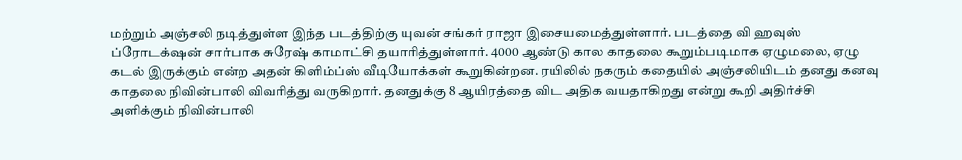மற்றும் அஞ்சலி நடித்துள்ள இந்த படத்திற்கு யுவன் சங்கர் ராஜா இசையமைத்துள்ளார். படத்தை வி ஹவுஸ் ப்ரோடக்‌ஷன் சார்பாக சுரேஷ் காமாட்சி தயாரித்துள்ளார். 4000 ஆண்டு கால காதலை கூறும்படிமாக ஏழுமலை, ஏழு கடல் இருக்கும் என்ற அதன் கிளிம்ப்ஸ் வீடியோக்கள் கூறுகின்றன. ரயிலில் நகரும் கதையில் அஞ்சலியிடம் தனது கனவு காதலை நிவின்பாலி விவரித்து வருகிறார். தனதுக்கு 8 ஆயிரத்தை விட அதிக வயதாகிறது என்று கூறி அதிர்ச்சி அளிக்கும் நிவின்பாலி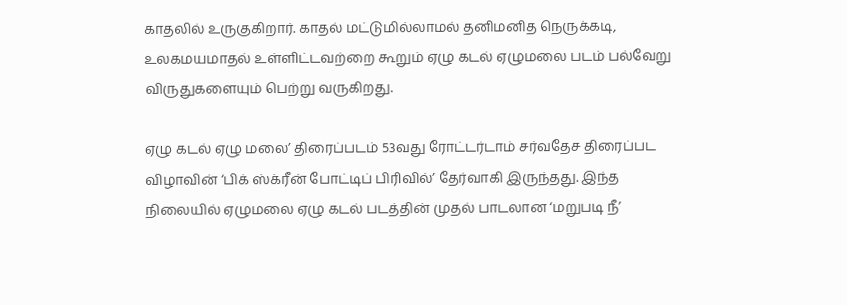காதலில் உருகுகிறார். காதல் மட்டுமில்லாமல் தனிமனித நெருக்கடி, உலகமயமாதல் உள்ளிட்டவற்றை கூறும் ஏழு கடல் ஏழுமலை படம் பல்வேறு விருதுகளையும் பெற்று வருகிறது.

ஏழு கடல் ஏழு மலை’ திரைப்படம் 53வது ரோட்டர்டாம் சர்வதேச திரைப்பட விழாவின் ‘பிக் ஸ்க்ரீன் போட்டிப் பிரிவில்’ தேர்வாகி இருந்தது. இந்த நிலையில் ஏழுமலை ஏழு கடல் படத்தின் முதல் பாடலான ‘மறுபடி நீ’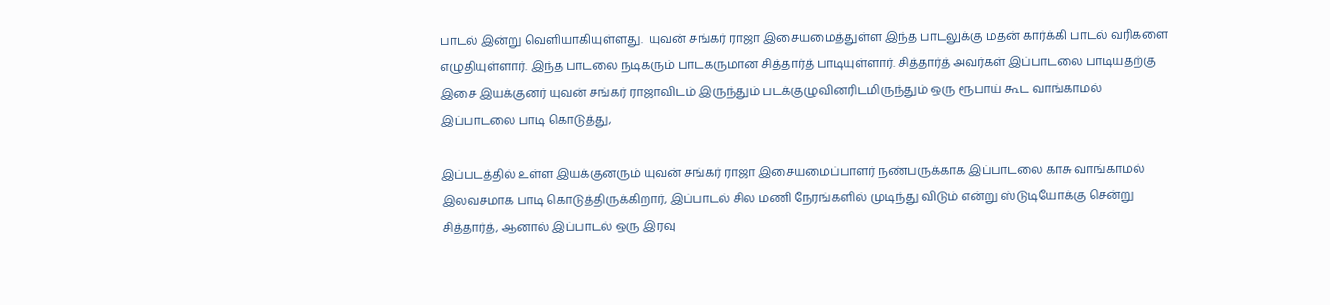பாடல் இன்று வெளியாகியுள்ளது.  யுவன் சங்கர் ராஜா இசையமைத்துள்ள இந்த பாடலுக்கு மதன் கார்க்கி பாடல் வரிகளை எழுதியுள்ளார். இந்த பாடலை நடிகரும் பாடகருமான சித்தார்த் பாடியுள்ளார். சித்தார்த் அவர்கள் இப்பாடலை பாடியதற்கு இசை இயக்குனர் யுவன் சங்கர் ராஜாவிடம் இருந்தும் படக்குழுவினரிடமிருந்தும் ஒரு ரூபாய் கூட வாங்காமல் இப்பாடலை பாடி கொடுத்து,

இப்படத்தில் உள்ள இயக்குனரும் யுவன் சங்கர் ராஜா இசையமைப்பாளர் நண்பருக்காக இப்பாடலை காசு வாங்காமல் இலவசமாக பாடி கொடுத்திருக்கிறார், இப்பாடல் சில மணி நேரங்களில் முடிந்து விடும் என்று ஸ்டுடியோக்கு சென்று சித்தார்த், ஆனால் இப்பாடல் ஒரு இரவு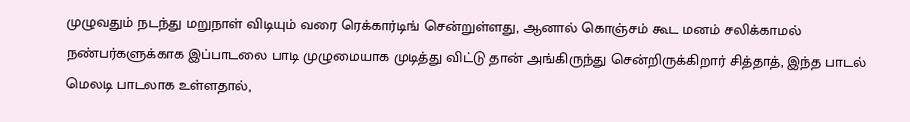முழுவதும் நடந்து மறுநாள் விடியும் வரை ரெக்கார்டிங் சென்றுள்ளது, ஆனால் கொஞ்சம் கூட மனம் சலிக்காமல் நண்பர்களுக்காக இப்பாடலை பாடி முழுமையாக முடித்து விட்டு தான் அங்கிருந்து சென்றிருக்கிறார் சித்தாத், இந்த பாடல் மெலடி பாடலாக உள்ளதால்,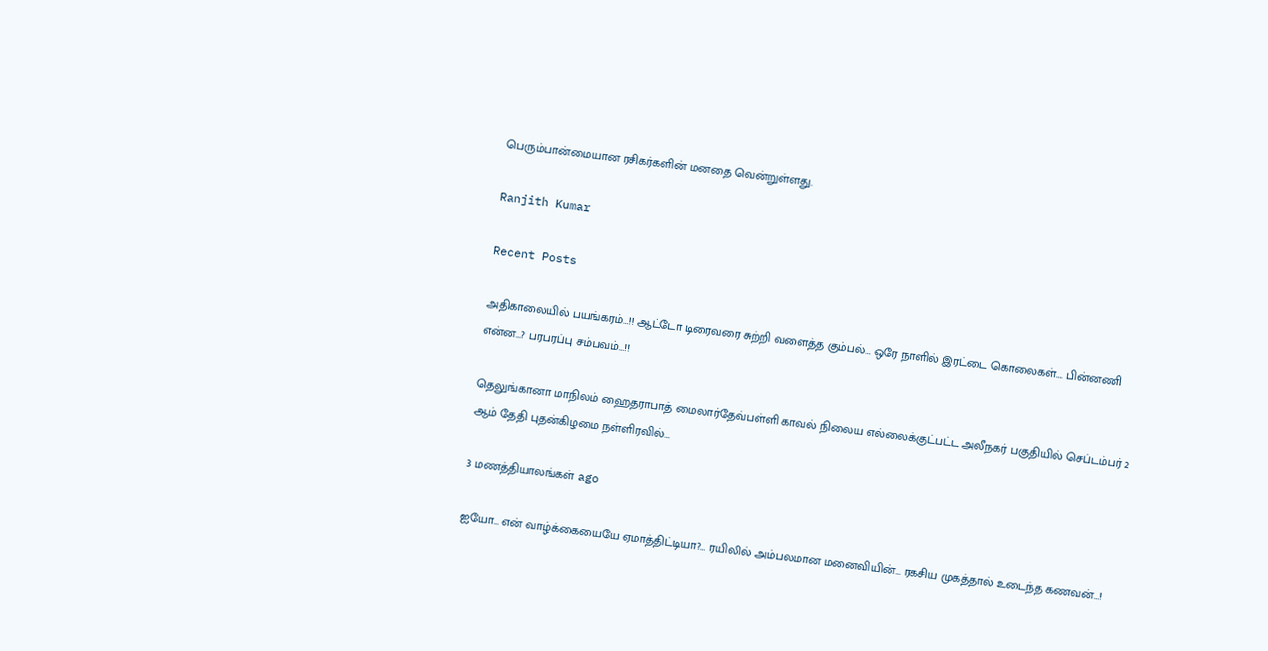பெரும்பான்மையான ரசிகர்களின் மனதை வென்றுள்ளது.

Ranjith Kumar

Recent Posts

அதிகாலையில் பயங்கரம்…!! ஆட்டோ டிரைவரை சுற்றி வளைத்த கும்பல்… ஒரே நாளில் இரட்டை கொலைகள்…. பின்னணி என்ன…? பரபரப்பு சம்பவம்…!!

தெலுங்கானா மாநிலம் ஹைதராபாத் மைலார்தேவ்பள்ளி காவல் நிலைய எல்லைக்குட்பட்ட அலீநகர் பகுதியில் செப்டம்பர் 2 ஆம் தேதி புதன்கிழமை நள்ளிரவில்…

3 மணத்தியாலங்கள் ago

ஐயோ… என் வாழ்க்கையையே ஏமாத்திட்டியா?… ரயிலில் அம்பலமான மனைவியின்… ரகசிய முகத்தால் உடைந்த கணவன்…!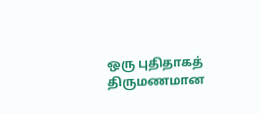ஒரு புதிதாகத் திருமணமான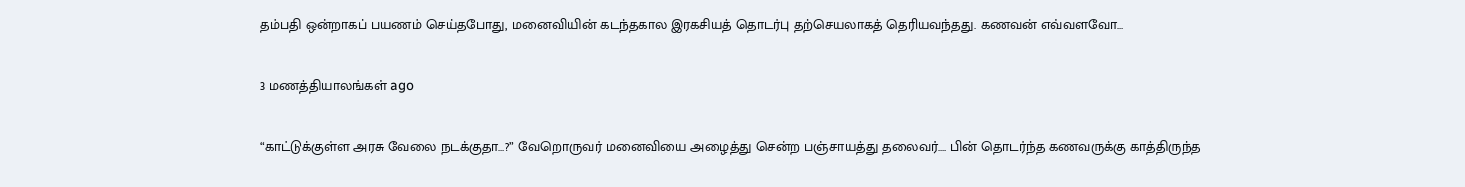தம்பதி ஒன்றாகப் பயணம் செய்தபோது, மனைவியின் கடந்தகால இரகசியத் தொடர்பு தற்செயலாகத் தெரியவந்தது. கணவன் எவ்வளவோ…

3 மணத்தியாலங்கள் ago

“காட்டுக்குள்ள அரசு வேலை நடக்குதா…?” வேறொருவர் மனைவியை அழைத்து சென்ற பஞ்சாயத்து தலைவர்…. பின் தொடர்ந்த கணவருக்கு காத்திருந்த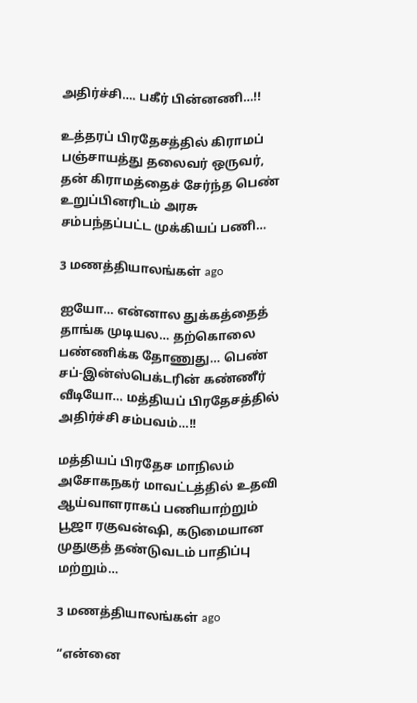அதிர்ச்சி…. பகீர் பின்னணி…!!

உத்தரப் பிரதேசத்தில் கிராமப் பஞ்சாயத்து தலைவர் ஒருவர், தன் கிராமத்தைச் சேர்ந்த பெண் உறுப்பினரிடம் அரசு சம்பந்தப்பட்ட முக்கியப் பணி…

3 மணத்தியாலங்கள் ago

ஐயோ… என்னால துக்கத்தைத் தாங்க முடியல… தற்கொலை பண்ணிக்க தோணுது… பெண் சப்-இன்ஸ்பெக்டரின் கண்ணீர் வீடியோ… மத்தியப் பிரதேசத்தில் அதிர்ச்சி சம்பவம்…!!

மத்தியப் பிரதேச மாநிலம் அசோகநகர் மாவட்டத்தில் உதவி ஆய்வாளராகப் பணியாற்றும் பூஜா ரகுவன்ஷி, கடுமையான முதுகுத் தண்டுவடம் பாதிப்பு மற்றும்…

3 மணத்தியாலங்கள் ago

“என்னை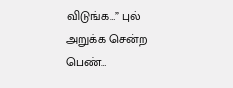விடுங்க…” புல் அறுக்க சென்ற பெண்…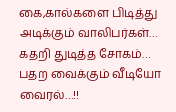கை,கால்களை பிடித்து அடிக்கும் வாலிபர்கள்… கதறி துடித்த சோகம்… பதற வைக்கும் வீடியோ வைரல்…!!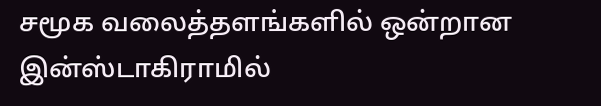சமூக வலைத்தளங்களில் ஒன்றான இன்ஸ்டாகிராமில்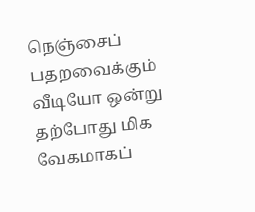நெஞ்சைப் பதறவைக்கும் வீடியோ ஒன்று தற்போது மிக வேகமாகப்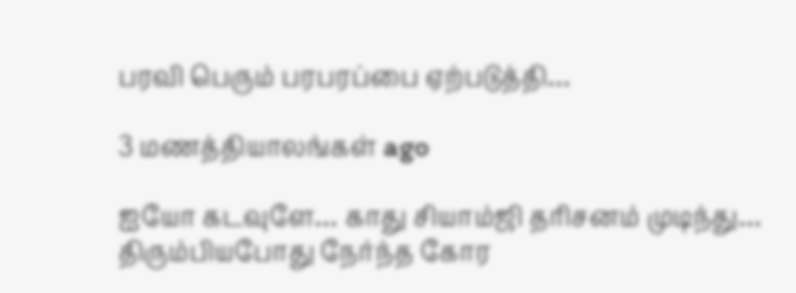பரவி பெரும் பரபரப்பை ஏற்படுத்தி…

3 மணத்தியாலங்கள் ago

ஐயோ கடவுளே… காது சியாம்ஜி தரிசனம் முடிந்து… திரும்பியபோது நேர்ந்த கோர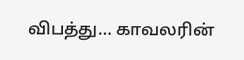விபத்து… காவலரின்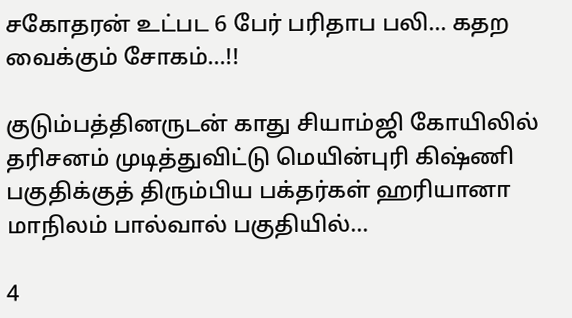சகோதரன் உட்பட 6 பேர் பரிதாப பலி… கதற வைக்கும் சோகம்…!!

குடும்பத்தினருடன் காது சியாம்ஜி கோயிலில் தரிசனம் முடித்துவிட்டு மெயின்புரி கிஷ்ணி பகுதிக்குத் திரும்பிய பக்தர்கள் ஹரியானா மாநிலம் பால்வால் பகுதியில்…

4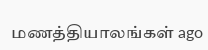மணத்தியாலங்கள் ago